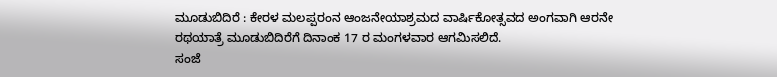ಮೂಡುಬಿದಿರೆ : ಕೇರಳ ಮಲಪ್ಪರಂನ ಆಂಜನೇಯಾಶ್ರಮದ ವಾರ್ಷಿಕೋತ್ಸವದ ಅಂಗವಾಗಿ ಆರನೇ ರಥಯಾತ್ರೆ ಮೂಡುಬಿದಿರೆಗೆ ದಿನಾಂಕ 17 ರ ಮಂಗಳವಾರ ಆಗಮಿಸಲಿದೆ.
ಸಂಜೆ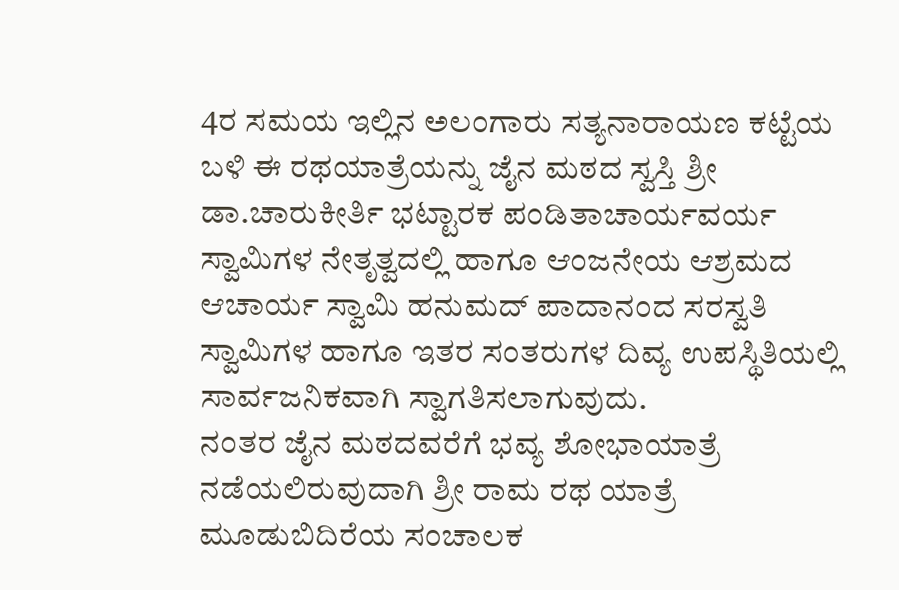4ರ ಸಮಯ ಇಲ್ಲಿನ ಅಲಂಗಾರು ಸತ್ಯನಾರಾಯಣ ಕಟ್ಟೆಯ ಬಳಿ ಈ ರಥಯಾತ್ರೆಯನ್ನು ಜೈನ ಮಠದ ಸ್ವಸ್ತಿ ಶ್ರೀ ಡಾ.ಚಾರುಕೀರ್ತಿ ಭಟ್ಟಾರಕ ಪಂಡಿತಾಚಾರ್ಯವರ್ಯ ಸ್ವಾಮಿಗಳ ನೇತೃತ್ವದಲ್ಲಿ ಹಾಗೂ ಆಂಜನೇಯ ಆಶ್ರಮದ ಆಚಾರ್ಯ ಸ್ವಾಮಿ ಹನುಮದ್ ಪಾದಾನಂದ ಸರಸ್ವತಿ ಸ್ವಾಮಿಗಳ ಹಾಗೂ ಇತರ ಸಂತರುಗಳ ದಿವ್ಯ ಉಪಸ್ಥಿತಿಯಲ್ಲಿ ಸಾರ್ವಜನಿಕವಾಗಿ ಸ್ವಾಗತಿಸಲಾಗುವುದು.
ನಂತರ ಜೈನ ಮಠದವರೆಗೆ ಭವ್ಯ ಶೋಭಾಯಾತ್ರೆ ನಡೆಯಲಿರುವುದಾಗಿ ಶ್ರೀ ರಾಮ ರಥ ಯಾತ್ರೆ ಮೂಡುಬಿದಿರೆಯ ಸಂಚಾಲಕ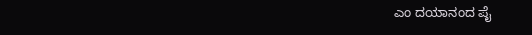ಎಂ ದಯಾನಂದ ಪೈ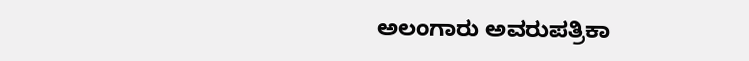ಅಲಂಗಾರು ಅವರುಪತ್ರಿಕಾ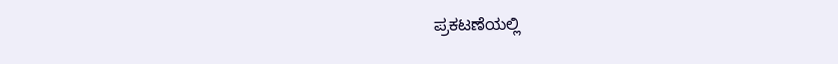ಪ್ರಕಟಣೆಯಲ್ಲಿ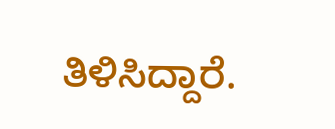ತಿಳಿಸಿದ್ದಾರೆ.